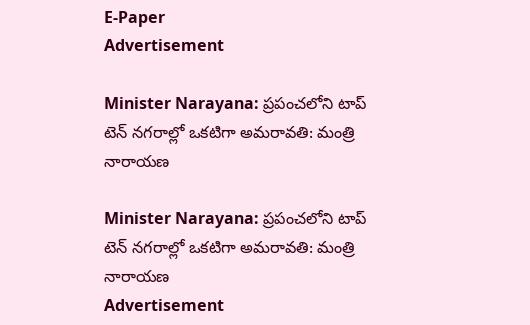E-Paper
Advertisement

Minister Narayana: ప్రపంచలోని టాప్ టెన్ నగరాల్లో ఒకటిగా అమరావతి: మంత్రి నారాయణ

Minister Narayana: ప్రపంచలోని టాప్ టెన్ నగరాల్లో ఒకటిగా అమరావతి: మంత్రి నారాయణ
Advertisement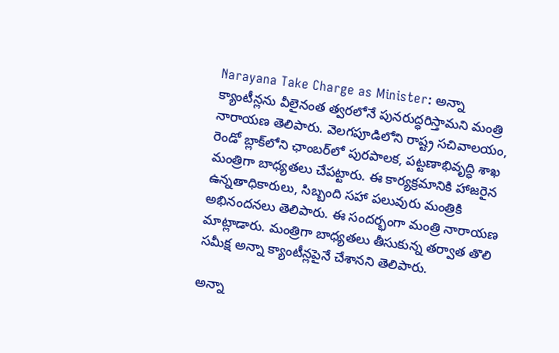Narayana Take Charge as Minister: అన్నా క్యాంటీన్లను వీలైనంత త్వరలోనే పునరుద్ధరిస్తామని మంత్రి నారాయణ తెలిపారు. వెలగపూడిలోని రాష్ట్ర సచివాలయం, రెండో బ్లాక్‌లోని ఛాంబర్‌లో పురపాలక, పట్టణాభివృద్ధి శాఖ మంత్రిగా బాధ్యతలు చేపట్టారు. ఈ కార్యక్రమానికి హాజరైన ఉన్నతాధికారులు, సిబ్బంది సహా పలువురు మంత్రికి అభినందనలు తెలిపారు. ఈ సందర్భంగా మంత్రి నారాయణ మాట్లాడారు. మంత్రిగా బాధ్యతలు తీసుకున్న తర్వాత తొలి సమీక్ష అన్నా క్యాంటీన్లపైనే చేశానని తెలిపారు.

అన్నా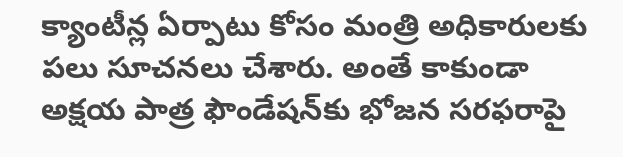క్యాంటీన్ల ఏర్పాటు కోసం మంత్రి అధికారులకు పలు సూచనలు చేశారు. అంతే కాకుండా అక్షయ పాత్ర ఫౌండేషన్‌కు భోజన సరఫరాపై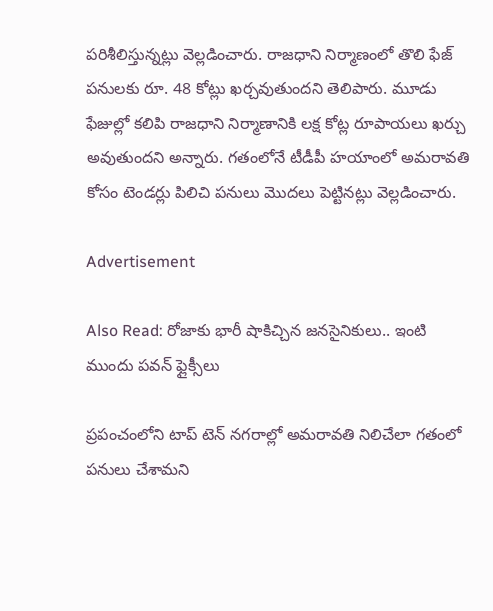పరిశీలిస్తున్నట్లు వెల్లడించారు. రాజధాని నిర్మాణంలో తొలి ఫేజ్ పనులకు రూ. 48 కోట్లు ఖర్చవుతుందని తెలిపారు. మూడు ఫేజుల్లో కలిపి రాజధాని నిర్మాణానికి లక్ష కోట్ల రూపాయలు ఖర్చు అవుతుందని అన్నారు. గతంలోనే టీడీపీ హయాంలో అమరావతి కోసం టెండర్లు పిలిచి పనులు మొదలు పెట్టినట్లు వెల్లడించారు.

Advertisement

Also Read: రోజాకు భారీ షాకిచ్చిన జనసైనికులు.. ఇంటి ముందు పవన్ ఫ్లైక్సీలు

ప్రపంచంలోని టాప్ టెన్ నగరాల్లో అమరావతి నిలిచేలా గతంలో పనులు చేశామని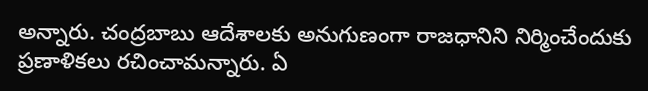అన్నారు. చంద్రబాబు ఆదేశాలకు అనుగుణంగా రాజధానిని నిర్మించేందుకు ప్రణాళికలు రచించామన్నారు. ఏ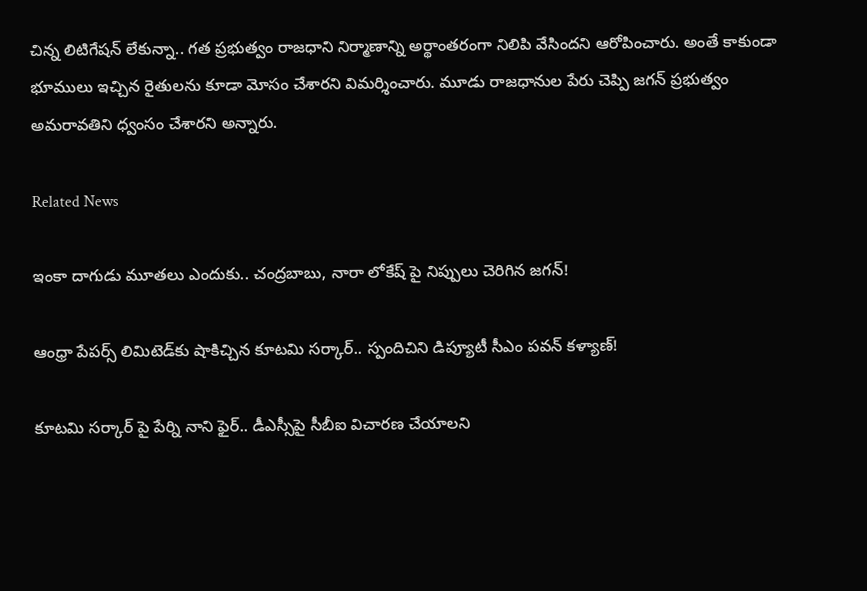చిన్న లిటిగేషన్ లేకున్నా.. గత ప్రభుత్వం రాజధాని నిర్మాణాన్ని అర్థాంతరంగా నిలిపి వేసిందని ఆరోపించారు. అంతే కాకుండా భూములు ఇచ్చిన రైతులను కూడా మోసం చేశారని విమర్శించారు. మూడు రాజధానుల పేరు చెప్పి జగన్ ప్రభుత్వం అమరావతిని ధ్వంసం చేశారని అన్నారు.

Related News

ఇంకా దాగుడు మూతలు ఎందుకు.. చంద్రబాబు, నారా లోకేష్ పై నిప్పులు చెరిగిన జగన్!

ఆంధ్రా పేపర్స్ లిమిటెడ్‌కు షాకిచ్చిన కూటమి సర్కార్.. స్పందిచిని డిప్యూటీ సీఎం పవన్ కళ్యాణ్!

కూటమి సర్కార్ పై పేర్ని నాని ఫైర్.. డీఎస్సీపై సీబీఐ విచారణ చేయాలని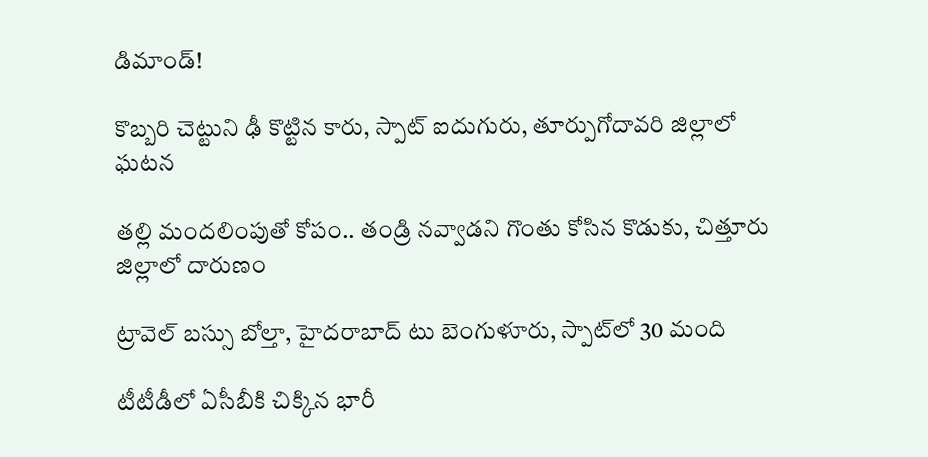డిమాండ్!

కొబ్బరి చెట్టుని ఢీ కొట్టిన కారు, స్పాట్ ఐదుగురు, తూర్పుగోదావరి జిల్లాలో ఘటన

తల్లి మందలింపుతో కోపం.. తండ్రి నవ్వాడని గొంతు కోసిన కొడుకు, చిత్తూరు జిల్లాలో దారుణం

ట్రావెల్ బస్సు బోల్తా, హైదరాబాద్ టు బెంగుళూరు, స్పాట్‌లో 30 మంది

టీటీడీలో ఏసీబీకి చిక్కిన భారీ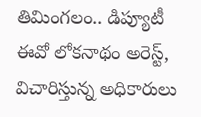తిమింగలం.. డిప్యూటీ ఈవో లోకనాథం అరెస్ట్, విచారిస్తున్న అధికారులు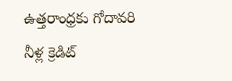ఉత్తరాంధ్రకు గోదావరి నీళ్ల క్రెడిట్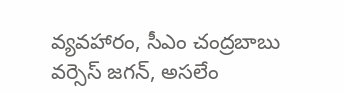వ్యవహారం, సీఎం చంద్రబాబు వర్సెస్ జగన్, అసలేం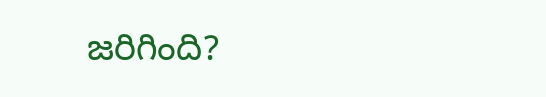జరిగింది?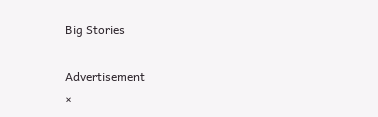Big Stories

Advertisement
×